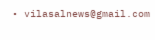• vilasalnews@gmail.com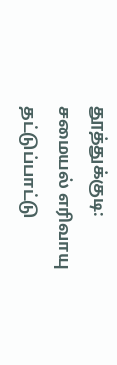தூத்துக்குடி: சமையல் எரிவாயு தட்டுப்பாட்டு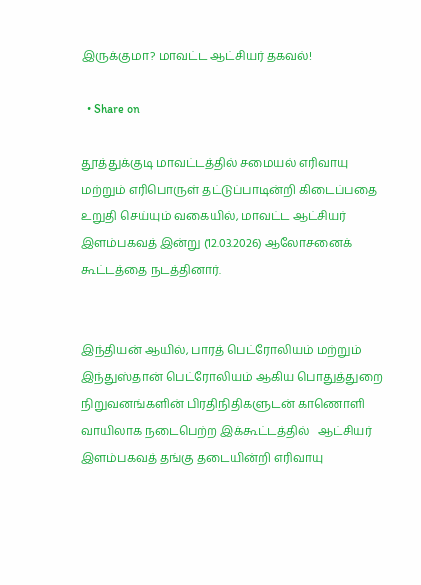இருக்குமா? மாவட்ட ஆட்சியர் தகவல்!

  • Share on

தூத்துக்குடி மாவட்டத்தில் சமையல் எரிவாயு மற்றும் எரிபொருள் தட்டுப்பாடின்றி கிடைப்பதை உறுதி செய்யும் வகையில், மாவட்ட ஆட்சியர் இளம்பகவத் இன்று (12.03.2026) ஆலோசனைக் கூட்டத்தை நடத்தினார்.


இந்தியன் ஆயில், பாரத் பெட்ரோலியம் மற்றும் இந்துஸ்தான் பெட்ரோலியம் ஆகிய பொதுத்துறை நிறுவனங்களின் பிரதிநிதிகளுடன் காணொளி வாயிலாக நடைபெற்ற இக்கூட்டத்தில்   ஆட்சியர் இளம்பகவத் தங்கு தடையின்றி எரிவாயு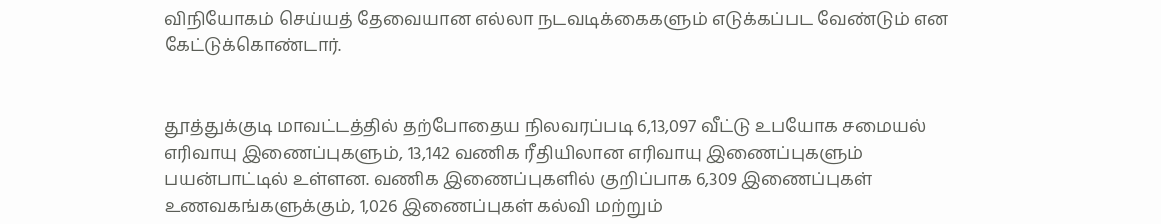விநியோகம் செய்யத் தேவையான எல்லா நடவடிக்கைகளும் எடுக்கப்பட வேண்டும் என கேட்டுக்கொண்டார்.


தூத்துக்குடி மாவட்டத்தில் தற்போதைய நிலவரப்படி 6,13,097 வீட்டு உபயோக சமையல் எரிவாயு இணைப்புகளும், 13,142 வணிக ரீதியிலான எரிவாயு இணைப்புகளும் பயன்பாட்டில் உள்ளன. வணிக இணைப்புகளில் குறிப்பாக 6,309 இணைப்புகள் உணவகங்களுக்கும், 1,026 இணைப்புகள் கல்வி மற்றும்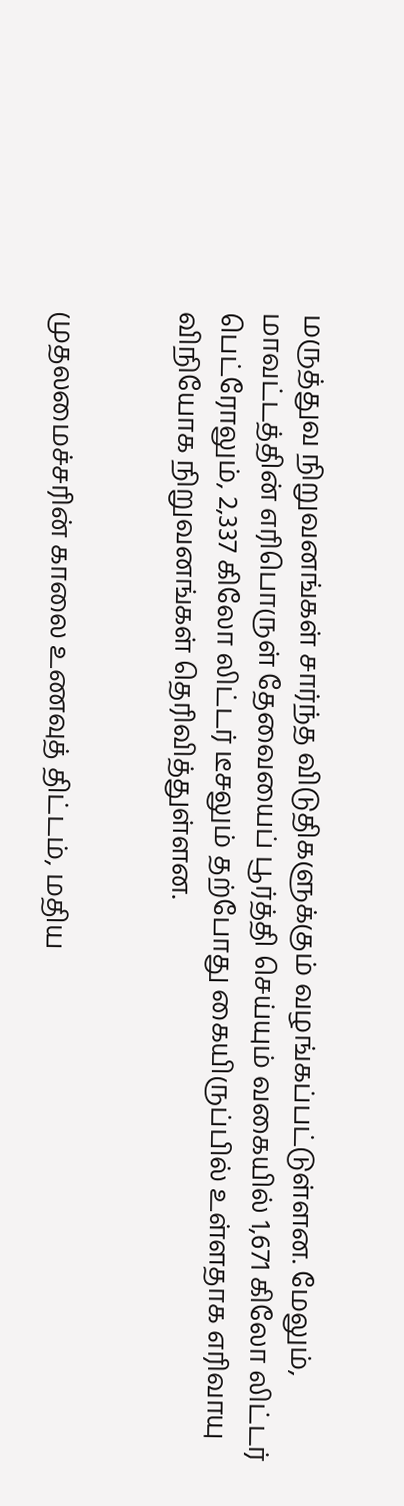மருத்துவ நிறுவனங்கள் சார்ந்த விடுதிகளுக்கும் வழங்கப்பட்டுள்ளன. மேலும், மாவட்டத்தின் எரிபொருள் தேவையைப் பூர்த்தி செய்யும் வகையில் 1,671 கிலோ லிட்டர் பெட்ரோலும், 2,337 கிலோ லிட்டர் டீசலும் தற்போது கையிருப்பில் உள்ளதாக எரிவாயு விநியோக நிறுவனங்கள் தெரிவித்துள்ளன.


முதலமைச்சரின் காலை உணவுத் திட்டம், மதிய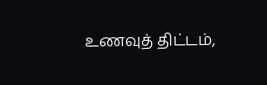உணவுத் திட்டம்,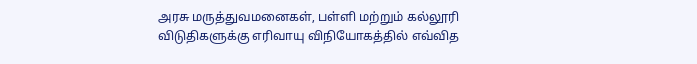அரசு மருத்துவமனைகள், பள்ளி மற்றும் கல்லூரி விடுதிகளுக்கு எரிவாயு விநியோகத்தில் எவ்வித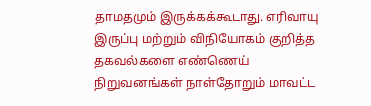தாமதமும் இருக்கக்கூடாது. எரிவாயு இருப்பு மற்றும் விநியோகம் குறித்த தகவல்களை எண்ணெய் நிறுவனங்கள் நாள்தோறும் மாவட்ட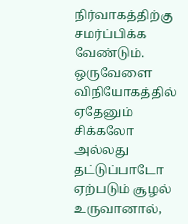நிர்வாகத்திற்கு சமர்ப்பிக்க வேண்டும். ஒருவேளை விநியோகத்தில் ஏதேனும் சிக்கலோ அல்லது தட்டுப்பாடோ ஏற்படும் சூழல் உருவானால்,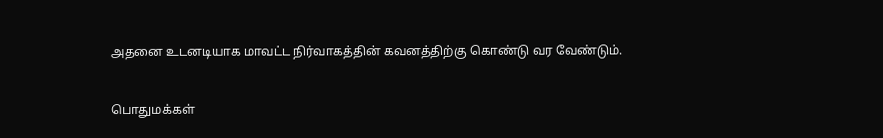அதனை உடனடியாக மாவட்ட நிர்வாகத்தின் கவனத்திற்கு கொண்டு வர வேண்டும்.


பொதுமக்கள்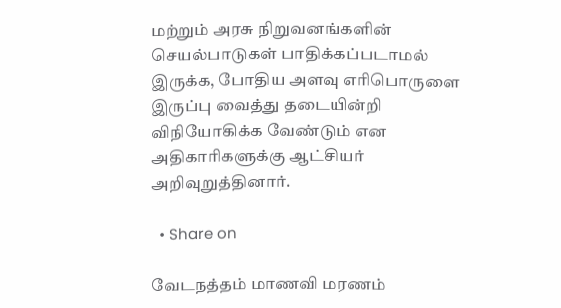மற்றும் அரசு நிறுவனங்களின் செயல்பாடுகள் பாதிக்கப்படாமல் இருக்க, போதிய அளவு எரிபொருளை இருப்பு வைத்து தடையின்றி விநியோகிக்க வேண்டும் என அதிகாரிகளுக்கு ஆட்சியர் அறிவுறுத்தினார்.

  • Share on

வேடநத்தம் மாணவி மரணம்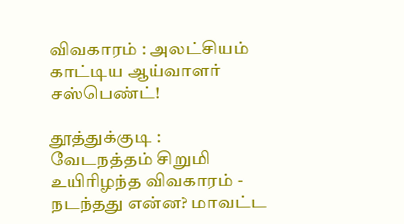விவகாரம் : அலட்சியம் காட்டிய ஆய்வாளர் சஸ்பெண்ட்!

தூத்துக்குடி : வேடநத்தம் சிறுமி உயிரிழந்த விவகாரம் - நடந்தது என்ன? மாவட்ட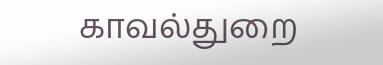காவல்துறை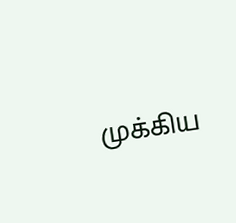முக்கிய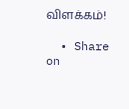விளக்கம்!

  • Share on